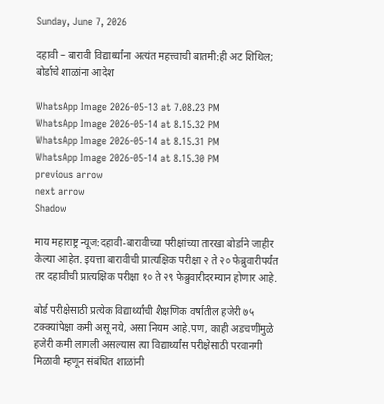Sunday, June 7, 2026

दहावी – बारावी विद्यार्थ्यांना अत्यंत महत्त्वाची बातमी:ही अट शिथिल; बोर्डाचे शाळांना आदेश

WhatsApp Image 2026-05-13 at 7.08.23 PM
WhatsApp Image 2026-05-14 at 8.15.32 PM
WhatsApp Image 2026-05-14 at 8.15.31 PM
WhatsApp Image 2026-05-14 at 8.15.30 PM
previous arrow
next arrow
Shadow

माय महाराष्ट्र न्यूज:दहावी-बारावीच्या परीक्षांच्या तारखा बोर्डाने जाहीर केल्या आहेत. इयत्ता बारावीची प्रात्यक्षिक परीक्षा २ ते २० फेब्रुवारीपर्यंत तर दहावीची प्रात्यक्षिक परीक्षा १० ते २९ फेब्रुवारीदरम्यान होणार आहे.

बोर्ड परीक्षेसाठी प्रत्येक विद्यार्थ्यांची शैक्षणिक वर्षातील हजेरी ७५ टक्क्यांपेक्षा कमी असू नये, असा नियम आहे.पण, काही अडचणींमुळे हजेरी कमी लागली असल्यास त्या विद्यार्थ्यांस परीक्षेसाठी परवानगी मिळावी म्हणून संबंधित शाळांनी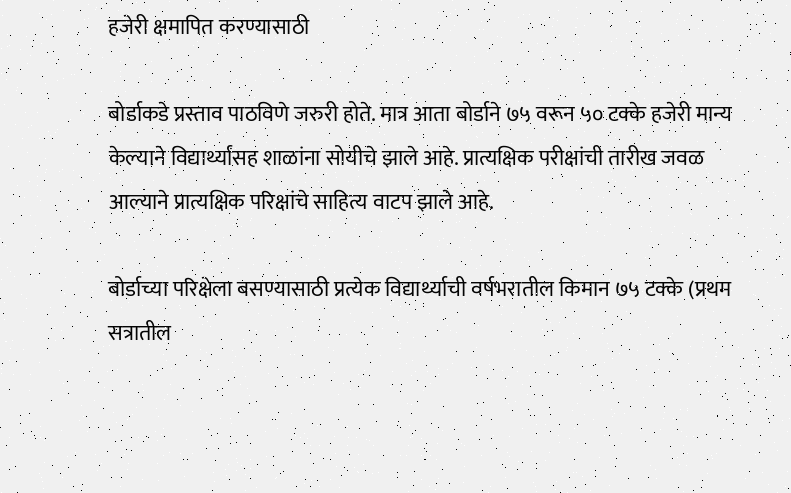हजेरी क्षमापित करण्यासाठी

बोर्डाकडे प्रस्ताव पाठविणे जरुरी होते. मात्र आता बोर्डाने ७५ वरून ५० टक्के हजेरी मान्य केल्याने विद्यार्थ्यांसह शाळांना सोयीचे झाले आहे. प्रात्यक्षिक परीक्षांची तारीख जवळ आल्याने प्रात्यक्षिक परिक्षांचे साहित्य वाटप झाले आहे.

बोर्डाच्या परिक्षेला बसण्यासाठी प्रत्येक विद्यार्थ्याची वर्षभरातील किमान ७५ टक्के (प्रथम सत्रातील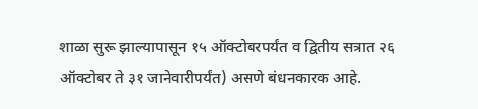शाळा सुरू झाल्यापासून १५ ऑक्टोबरपर्यंत व द्वितीय सत्रात २६ ऑक्टोबर ते ३१ जानेवारीपर्यंत) असणे बंधनकारक आहे.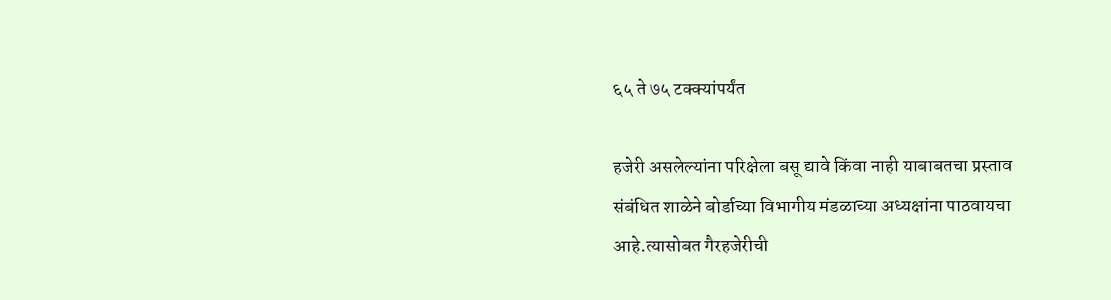६५ ते ७५ टक्क्यांपर्यंत

हजेरी असलेल्यांना परिक्षेला बसू द्यावे किंवा नाही याबाबतचा प्रस्ताव संबंधित शाळेने बोर्डाच्या विभागीय मंडळाच्या अध्यक्षांना पाठवायचा आहे.त्यासोबत गैरहजेरीची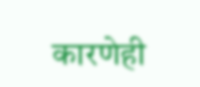कारणेही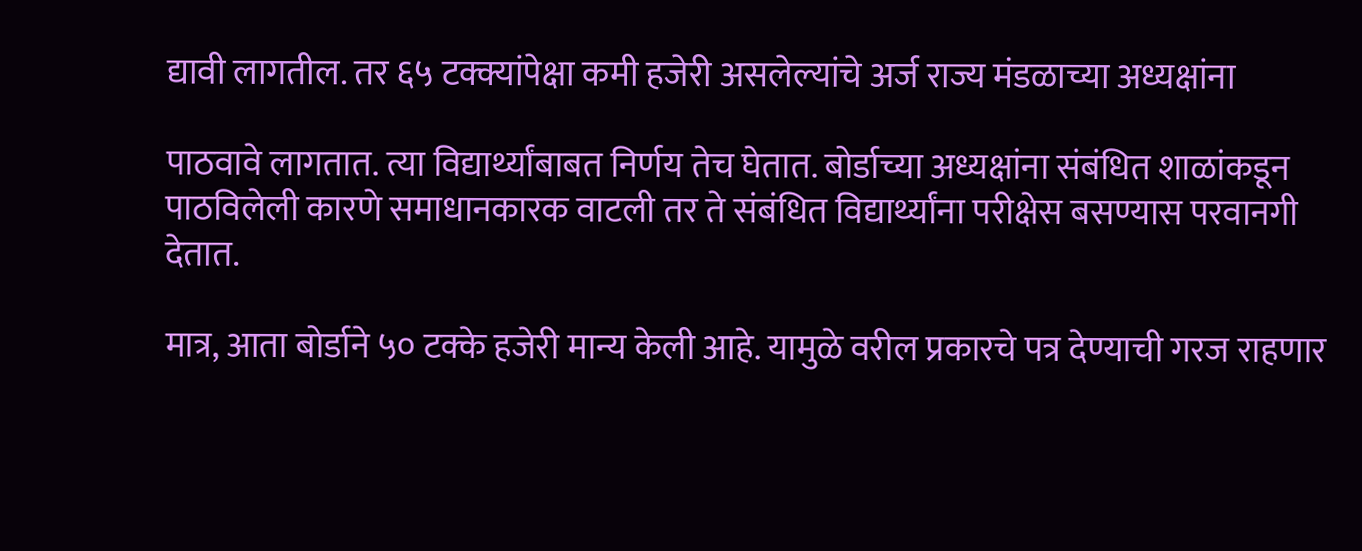द्यावी लागतील. तर ६५ टक्क्यांपेक्षा कमी हजेरी असलेल्यांचे अर्ज राज्य मंडळाच्या अध्यक्षांना

पाठवावे लागतात. त्या विद्यार्थ्यांबाबत निर्णय तेच घेतात. बोर्डाच्या अध्यक्षांना संबंधित शाळांकडून पाठविलेली कारणे समाधानकारक वाटली तर ते संबंधित विद्यार्थ्यांना परीक्षेस बसण्यास परवानगी देतात.

मात्र, आता बोर्डाने ५० टक्के हजेरी मान्य केली आहे. यामुळे वरील प्रकारचे पत्र देण्याची गरज राहणार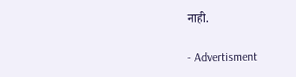नाही.

- Advertisment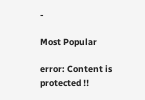-

Most Popular

error: Content is protected !!